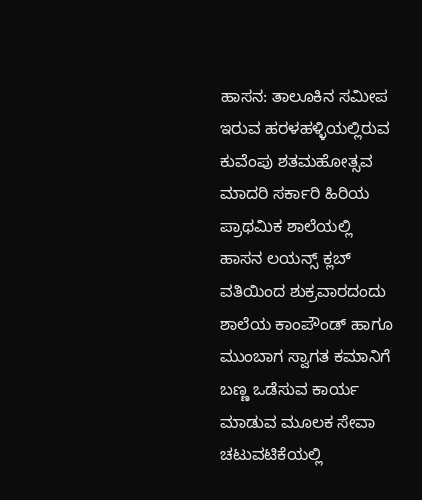ಹಾಸನ: ತಾಲೂಕಿನ ಸಮೀಪ ಇರುವ ಹರಳಹಳ್ಳಿಯಲ್ಲಿರುವ ಕುವೆಂಪು ಶತಮಹೋತ್ಸವ ಮಾದರಿ ಸರ್ಕಾರಿ ಹಿರಿಯ ಪ್ರಾಥಮಿಕ ಶಾಲೆಯಲ್ಲಿ ಹಾಸನ ಲಯನ್ಸ್ ಕ್ಲಬ್ ವತಿಯಿಂದ ಶುಕ್ರವಾರದಂದು ಶಾಲೆಯ ಕಾಂಪೌಂಡ್ ಹಾಗೂ ಮುಂಬಾಗ ಸ್ವಾಗತ ಕಮಾನಿಗೆ ಬಣ್ಣ ಒಡೆಸುವ ಕಾರ್ಯ ಮಾಡುವ ಮೂಲಕ ಸೇವಾ ಚಟುವಟಿಕೆಯಲ್ಲಿ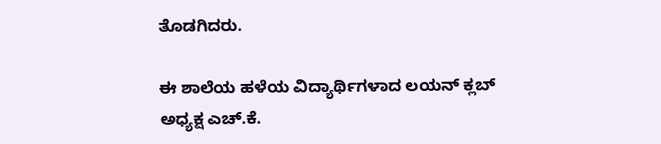ತೊಡಗಿದರು.

ಈ ಶಾಲೆಯ ಹಳೆಯ ವಿದ್ಯಾರ್ಥಿಗಳಾದ ಲಯನ್ ಕ್ಲಬ್ ಅಧ್ಯಕ್ಷ ಎಚ್.ಕೆ.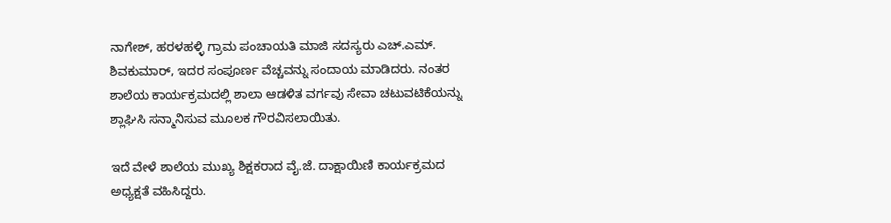ನಾಗೇಶ್, ಹರಳಹಳ್ಳಿ ಗ್ರಾಮ ಪಂಚಾಯತಿ ಮಾಜಿ ಸದಸ್ಯರು ಎಚ್.ಎಮ್. ಶಿವಕುಮಾರ್, ಇದರ ಸಂಪೂರ್ಣ ವೆಚ್ಚವನ್ನು ಸಂದಾಯ ಮಾಡಿದರು. ನಂತರ ಶಾಲೆಯ ಕಾರ್ಯಕ್ರಮದಲ್ಲಿ ಶಾಲಾ ಆಡಳಿತ ವರ್ಗವು ಸೇವಾ ಚಟುವಟಿಕೆಯನ್ನು ಶ್ಲಾಘಿಸಿ ಸನ್ಮಾನಿಸುವ ಮೂಲಕ ಗೌರವಿಸಲಾಯಿತು.

ಇದೆ ವೇಳೆ ಶಾಲೆಯ ಮುಖ್ಯ ಶಿಕ್ಷಕರಾದ ವೈ.ಜೆ. ದಾಕ್ಷಾಯಿಣಿ ಕಾರ್ಯಕ್ರಮದ ಅಧ್ಯಕ್ಷತೆ ವಹಿಸಿದ್ದರು.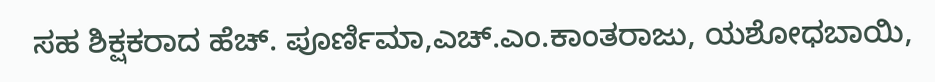ಸಹ ಶಿಕ್ಷಕರಾದ ಹೆಚ್. ಪೂರ್ಣಿಮಾ,ಎಚ್.ಎಂ.ಕಾಂತರಾಜು, ಯಶೋಧಬಾಯಿ,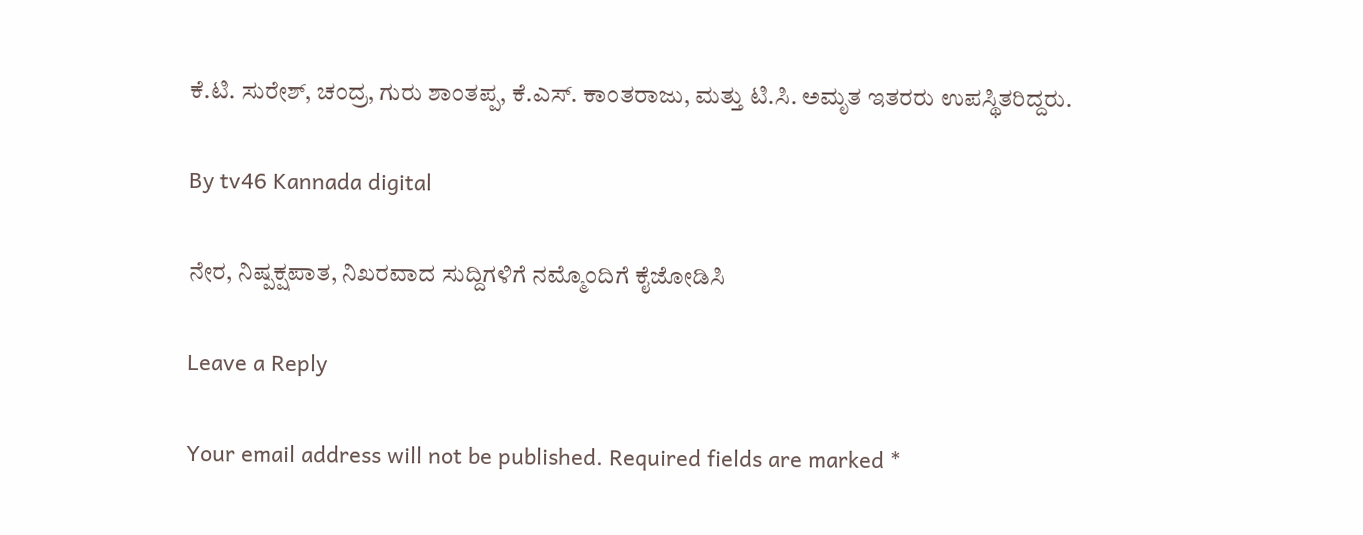ಕೆ.ಟಿ. ಸುರೇಶ್, ಚಂದ್ರ, ಗುರು ಶಾಂತಪ್ಪ, ಕೆ.ಎಸ್. ಕಾಂತರಾಜು, ಮತ್ತು ಟಿ.ಸಿ. ಅಮೃತ ಇತರರು ಉಪಸ್ಥಿತರಿದ್ದರು.

By tv46 Kannada digital

ನೇರ, ನಿಷ್ಪಕ್ಷಪಾತ, ನಿಖರವಾದ ಸುದ್ದಿಗಳಿಗೆ ನಮ್ಮೊಂದಿಗೆ ಕೈಜೋಡಿಸಿ

Leave a Reply

Your email address will not be published. Required fields are marked *